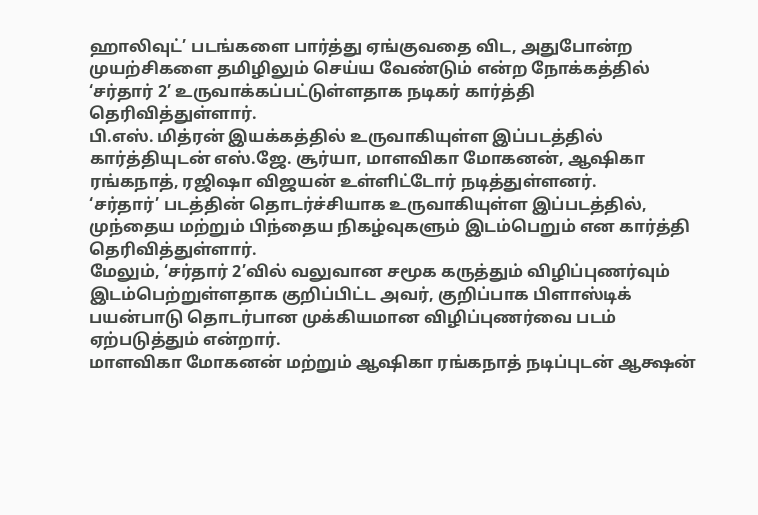ஹாலிவுட்’ படங்களை பார்த்து ஏங்குவதை விட, அதுபோன்ற முயற்சிகளை தமிழிலும் செய்ய வேண்டும் என்ற நோக்கத்தில் ‘சர்தார் 2’ உருவாக்கப்பட்டுள்ளதாக நடிகர் கார்த்தி தெரிவித்துள்ளார்.
பி.எஸ். மித்ரன் இயக்கத்தில் உருவாகியுள்ள இப்படத்தில் கார்த்தியுடன் எஸ்.ஜே. சூர்யா, மாளவிகா மோகனன், ஆஷிகா ரங்கநாத், ரஜிஷா விஜயன் உள்ளிட்டோர் நடித்துள்ளனர்.
‘சர்தார்’ படத்தின் தொடர்ச்சியாக உருவாகியுள்ள இப்படத்தில், முந்தைய மற்றும் பிந்தைய நிகழ்வுகளும் இடம்பெறும் என கார்த்தி தெரிவித்துள்ளார்.
மேலும், ‘சர்தார் 2’வில் வலுவான சமூக கருத்தும் விழிப்புணர்வும் இடம்பெற்றுள்ளதாக குறிப்பிட்ட அவர், குறிப்பாக பிளாஸ்டிக் பயன்பாடு தொடர்பான முக்கியமான விழிப்புணர்வை படம் ஏற்படுத்தும் என்றார்.
மாளவிகா மோகனன் மற்றும் ஆஷிகா ரங்கநாத் நடிப்புடன் ஆக்ஷன்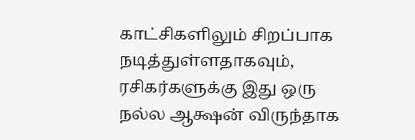காட்சிகளிலும் சிறப்பாக நடித்துள்ளதாகவும், ரசிகர்களுக்கு இது ஒரு நல்ல ஆக்ஷன் விருந்தாக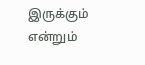இருக்கும் என்றும்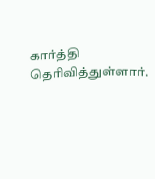கார்த்தி தெரிவித்துள்ளார்.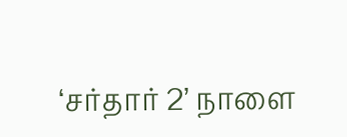‘சர்தார் 2’ நாளை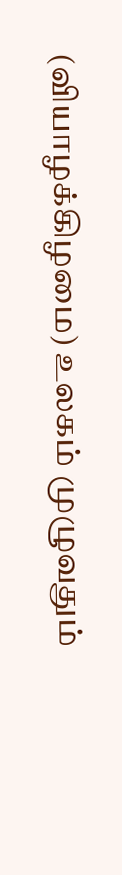(வியாழக்கிழமை) உலகம் முழுவதும்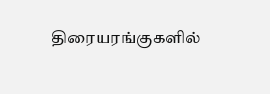திரையரங்குகளில்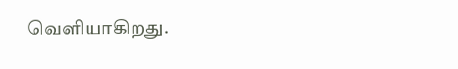வெளியாகிறது.